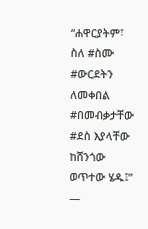“ሐዋርያትም፣ ስለ #ስሙ #ውርደትን ለመቀበል #በመብቃታቸው #ደስ እያላቸው ከሸንጎው ወጥተው ሄዱ፤” —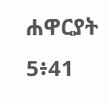ሐዋርያት 5፥41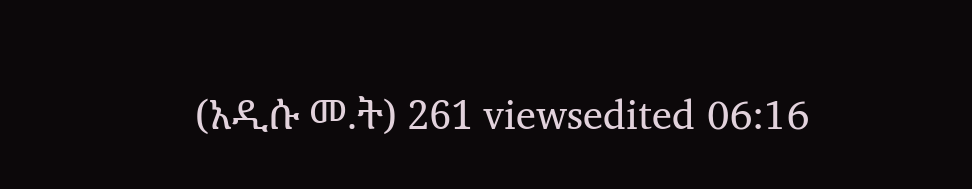(አዲሱ መ.ት) 261 viewsedited 06:16